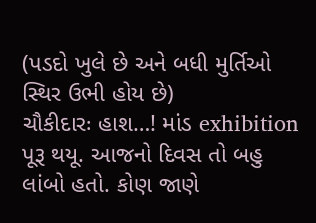(પડદો ખુલે છે અને બધી મુર્તિઓ સ્થિર ઉભી હોય છે)
ચૌકીદારઃ હાશ…! માંડ exhibition પૂરૂ થયૂ. આજનો દિવસ તો બહુ લાંબો હતો. કોણ જાણે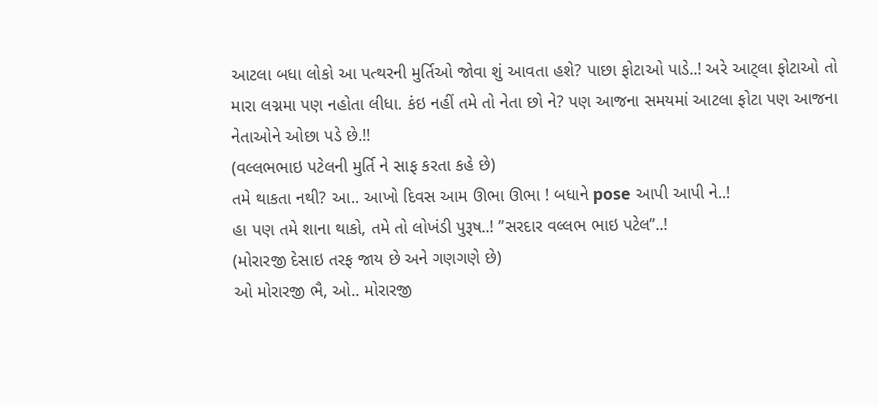આટલા બધા લોકો આ પત્થરની મુર્તિઓ જોવા શું આવતા હશે? પાછા ફોટાઓ પાડે..! અરે આટ્લા ફોટાઓ તો મારા લગ્નમા પણ નહોતા લીધા. કંઇ નહીં તમે તો નેતા છો ને? પણ આજના સમયમાં આટલા ફોટા પણ આજના નેતાઓને ઓછા પડે છે.!!
(વલ્લભભાઇ પટેલની મુર્તિ ને સાફ કરતા કહે છે)
તમે થાકતા નથી? આ.. આખો દિવસ આમ ઊભા ઊભા ! બધાને pose આપી આપી ને..!
હા પણ તમે શાના થાકો, તમે તો લોખંડી પુરૂષ..! ”સરદાર વલ્લભ ભાઇ પટેલ”..!
(મોરારજી દેસાઇ તરફ જાય છે અને ગણગણે છે)
ઓ મોરારજી ભૈ, ઓ.. મોરારજી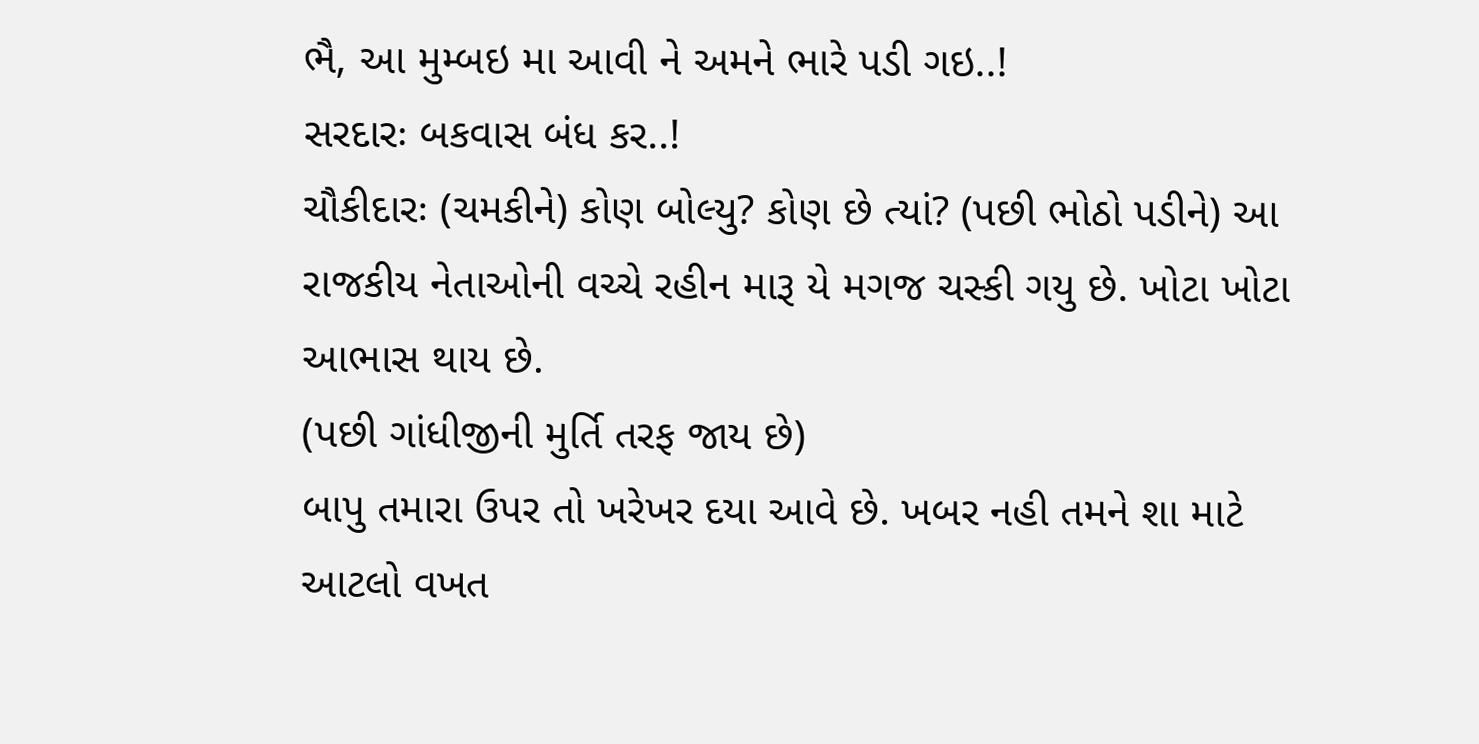ભૈ, આ મુમ્બઇ મા આવી ને અમને ભારે પડી ગઇ..!
સરદારઃ બકવાસ બંધ કર..!
ચૌકીદારઃ (ચમકીને) કોણ બોલ્યુ? કોણ છે ત્યાં? (પછી ભોઠો પડીને) આ રાજકીય નેતાઓની વચ્ચે રહીન મારૂ યે મગજ ચસ્કી ગયુ છે. ખોટા ખોટા આભાસ થાય છે.
(પછી ગાંધીજીની મુર્તિ તરફ જાય છે)
બાપુ તમારા ઉપર તો ખરેખર દયા આવે છે. ખબર નહી તમને શા માટે આટલો વખત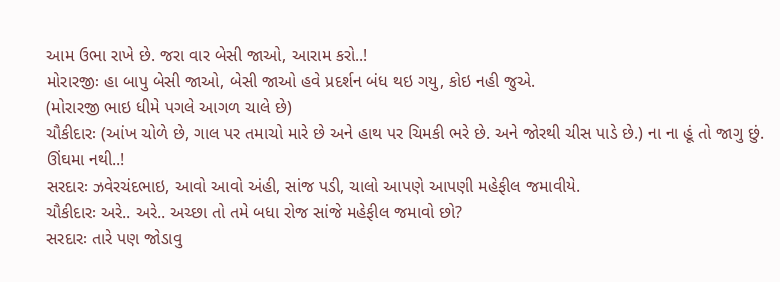આમ ઉભા રાખે છે. જરા વાર બેસી જાઓ, આરામ કરો..!
મોરારજીઃ હા બાપુ બેસી જાઓ, બેસી જાઓ હવે પ્રદર્શન બંધ થઇ ગયુ, કોઇ નહી જુએ.
(મોરારજી ભાઇ ધીમે પગલે આગળ ચાલે છે)
ચૌકીદારઃ (આંખ ચોળે છે, ગાલ પર તમાચો મારે છે અને હાથ પર ચિમકી ભરે છે. અને જોરથી ચીસ પાડે છે.) ના ના હૂં તો જાગુ છું. ઊંઘમા નથી..!
સરદારઃ ઝવેરચંદભાઇ, આવો આવો અંહી, સાંજ પડી, ચાલો આપણે આપણી મહેફીલ જમાવીયે.
ચૌકીદારઃ અરે.. અરે.. અચ્છા તો તમે બધા રોજ સાંજે મહેફીલ જમાવો છો?
સરદારઃ તારે પણ જોડાવુ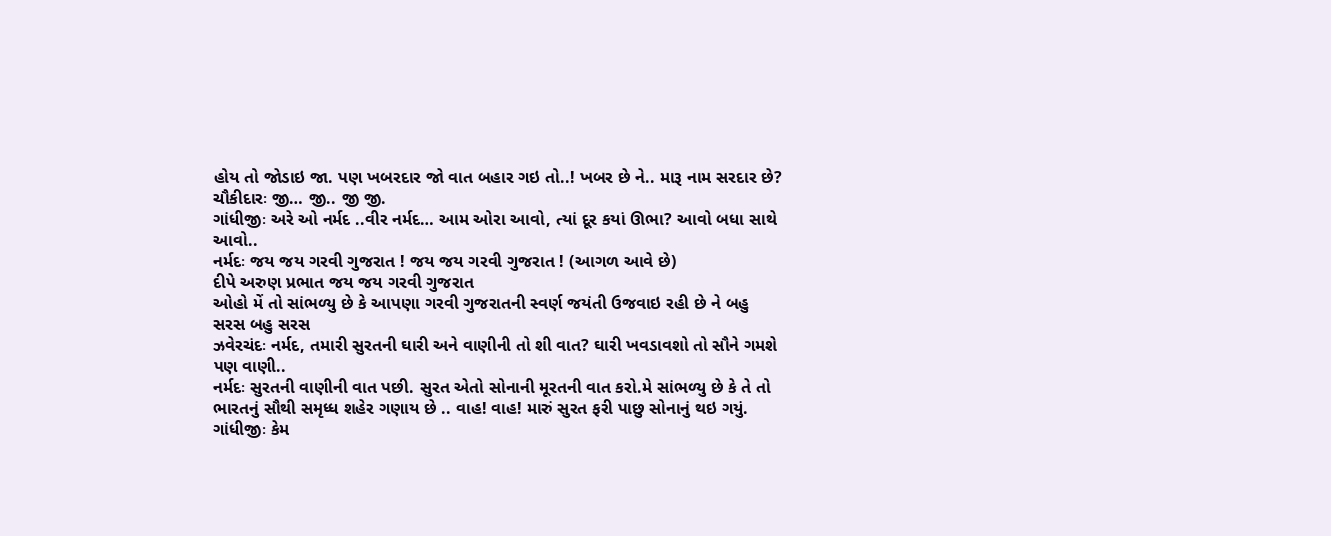હોય તો જોડાઇ જા. પણ ખબરદાર જો વાત બહાર ગઇ તો..! ખબર છે ને.. મારૂ નામ સરદાર છે?
ચૌકીદારઃ જી… જી.. જી જી.
ગાંધીજીઃ અરે ઓ નર્મદ ..વીર નર્મદ… આમ ઓરા આવો, ત્યાં દૂર કયાં ઊભા? આવો બધા સાથે આવો..
નર્મદઃ જય જય ગરવી ગુજરાત ! જય જય ગરવી ગુજરાત ! (આગળ આવે છે)
દીપે અરુણ પ્રભાત જય જય ગરવી ગુજરાત
ઓહો મેં તો સાંભળ્યુ છે કે આપણા ગરવી ગુજરાતની સ્વર્ણ જયંતી ઉજવાઇ રહી છે ને બહુ સરસ બહુ સરસ
ઝવેરચંદઃ નર્મદ, તમારી સુરતની ઘારી અને વાણીની તો શી વાત? ઘારી ખવડાવશો તો સૌને ગમશે પણ વાણી..
નર્મદઃ સુરતની વાણીની વાત પછી. સુરત એતો સોનાની મૂરતની વાત કરો.મે સાંભળ્યુ છે કે તે તો ભારતનું સૌથી સમૃધ્ધ શહેર ગણાય છે .. વાહ! વાહ! મારું સુરત ફરી પાછુ સોનાનું થઇ ગયું.
ગાંધીજીઃ કેમ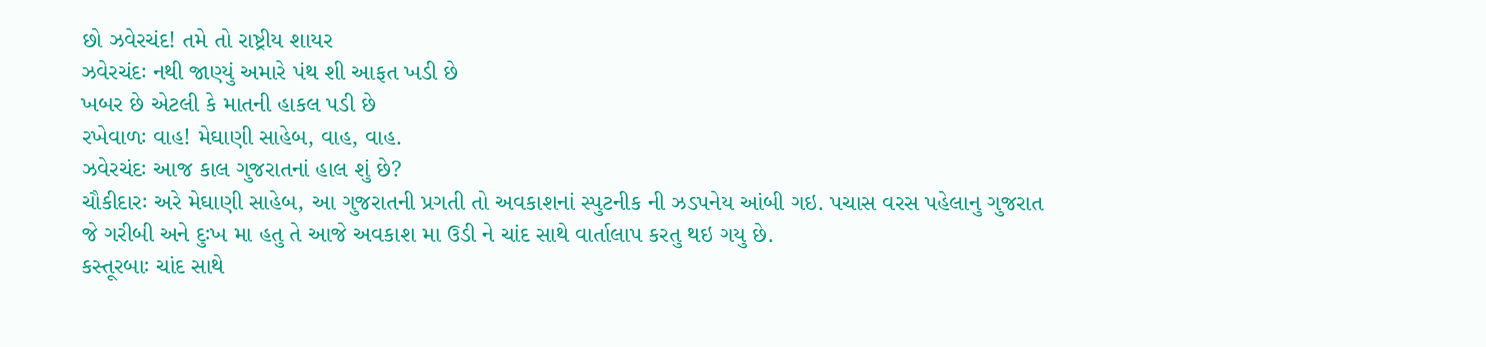છો ઝવેરચંદ! તમે તો રાષ્ટ્રીય શાયર
ઝવેરચંદઃ નથી જાણ્યું અમારે પંથ શી આફત ખડી છે
ખબર છે એટલી કે માતની હાકલ પડી છે
રખેવાળઃ વાહ! મેઘાણી સાહેબ, વાહ, વાહ.
ઝવેરચંદઃ આજ કાલ ગુજરાતનાં હાલ શું છે?
ચૌકીદારઃ અરે મેઘાણી સાહેબ, આ ગુજરાતની પ્રગતી તો અવકાશનાં સ્પુટનીક ની ઝડપનેય આંબી ગઇ. પચાસ વરસ પહેલાનુ ગુજરાત જે ગરીબી અને દુઃખ મા હતુ તે આજે અવકાશ મા ઉડી ને ચાંદ સાથે વાર્તાલાપ કરતુ થઇ ગયુ છે.
કસ્તૂરબાઃ ચાંદ સાથે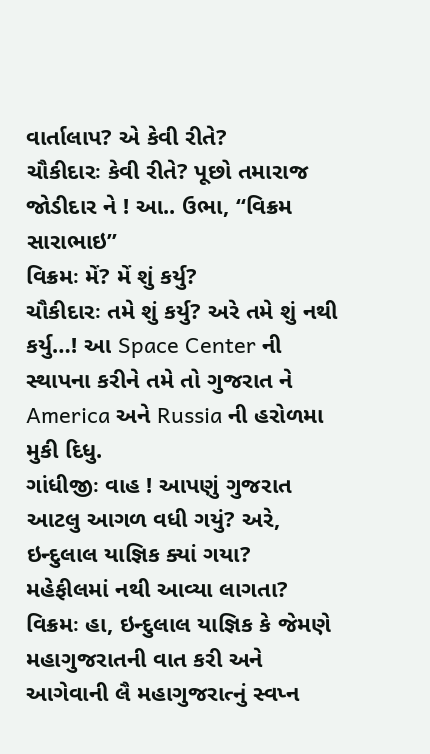વાર્તાલાપ? એ કેવી રીતે?
ચૌકીદારઃ કેવી રીતે? પૂછો તમારાજ જોડીદાર ને ! આ.. ઉભા, “વિક્રમ સારાભાઇ”
વિક્રમઃ મેં? મેં શું કર્યુ?
ચૌકીદારઃ તમે શું કર્યુ? અરે તમે શું નથી કર્યુ…! આ Space Center ની સ્થાપના કરીને તમે તો ગુજરાત ને America અને Russia ની હરોળમા મુકી દિધુ.
ગાંધીજીઃ વાહ ! આપણું ગુજરાત આટલુ આગળ વધી ગયું? અરે, ઇન્દુલાલ યાજ્ઞિક ક્યાં ગયા? મહેફીલમાં નથી આવ્યા લાગતા?
વિક્રમઃ હા, ઇન્દુલાલ યાજ્ઞિક કે જેમણે મહાગુજરાતની વાત કરી અને આગેવાની લૈ મહાગુજરાત્નું સ્વપ્ન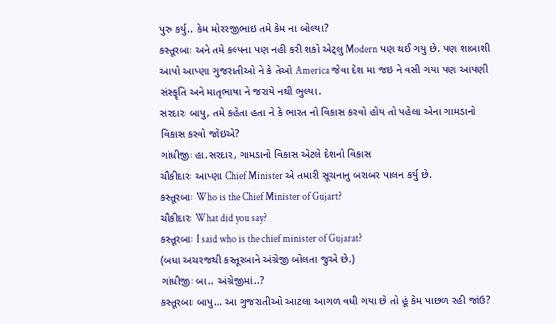પુરુ કર્યુ.. કેમ મોરરજીભાઇ તમે કેમ ના બોલ્યા?
કસ્તૂરબાઃ અને તમે કલ્પના પણ નહી કરી શકો એટ્લુ Modern પણ થઈ ગયુ છે. પણ શાબાશી આપો આપ્ણા ગુજરાતીઓ ને કે તેઓ America જેવા દેશ મા જઇ ને વસી ગયા પણ આપણી સંસ્કૄતિ અને માતૃભાષા ને જરાયે નથી ભુલ્યા.
સરદારઃ બાપુ, તમે કહેતા હતા ને કે ભારત નો વિકાસ કરવો હોય તો પહેલા એના ગામડાનો વિકાસ કરવો જોઇએ?
ગાંધીજીઃ હા.સરદાર, ગામડાનો વિકાસ એટલે દેશનો વિકાસ
ચૌકીદારઃ આપ્ણા Chief Minister એ તમારી સૂચનાનુ બરાબર પાલન કર્યુ છે.
કસ્તૂરબાઃ Who is the Chief Minister of Gujart?
ચૌકીદારઃ What did you say?
કસ્તૂરબાઃ I said who is the chief minister of Gujarat?
(બધા અચરજથી કસ્તૂરબાને અંગ્રેજી બોલતા જુએ છે.)
ગાંધીજીઃ બા.. અંગ્રેજીમાં..?
કસ્તૂરબાઃ બાપુ… આ ગુજરાતીઓ આટલા આગળ વધી ગયા છે તો હૂં કેમ પાછળ રહી જાંઉ?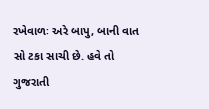રખેવાળઃ અરે બાપુ, બાની વાત સો ટકા સાચી છે. હવે તો ગુજરાતી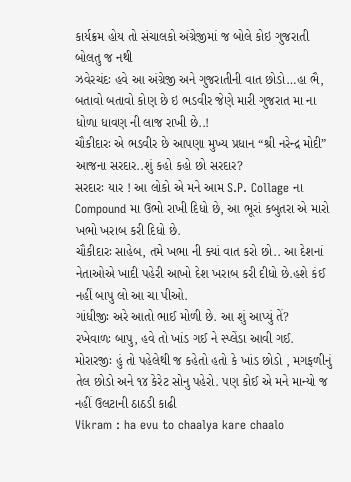કાર્યક્રમ હોય તો સંચાલકો અંગ્રેજીમાં જ બોલે કોઇ ગુજરાતી બોલતુ જ નથી
ઝવેરચંદઃ હવે આ અંગ્રેજી અને ગુજરાતીની વાત છોડો…હા ભૈ, બતાવો બતાવો કોણ છે ઇ ભડવીર જેણે મારી ગુજરાત મા ના ધોળા ધાવણ ની લાજ રાખી છે..!
ચૌકીદારઃ એ ભડવીર છે આપણા મુખ્ય પ્રધાન “શ્રી નરેન્દ્ર મોદી” આજના સરદાર..શું કહો કહો છો સરદાર?
સરદારઃ યાર ! આ લોકો એ મને આમ S.P. Collage ના Compound મા ઉભો રાખી દિધો છે, આ ભૂરાં કબુતરા એ મારો ખભો ખરાબ કરી દિધો છે.
ચૌકીદારઃ સાહેબ, તમે ખભા ની ક્યાં વાત કરો છો.. આ દેશનાં નેતાઓએ ખાદી પહેરી આખો દેશ ખરાબ કરી દીધો છે.હશે કંઈ નહીં બાપુ લો આ ચા પીઓ.
ગાંધીજીઃ અરે આતો ભાઈ મોળી છે. આ શું આપ્યું તેં?
રખેવાળઃ બાપુ, હવે તો ખાંડ ગઈ ને સ્પ્લેંડા આવી ગઈ.
મોરારજીઃ હું તો પહેલેથી જ કહેતો હતો કે ખાંડ છોડો , મગફળીનું તેલ છોડો અને ૧૪ કેરેટ સોનુ પહેરો. પણ કોઈ એ મને માન્યો જ નહીં ઉલટાની ઠાઠડી કાઢી
Vikram : ha evu to chaalya kare chaalo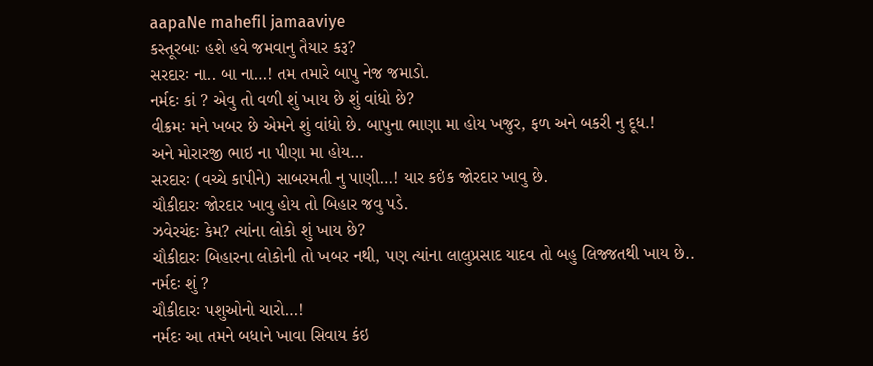aapaNe mahefil jamaaviye
કસ્તૂરબાઃ હશે હવે જમવાનુ તૈયાર કરૂ?
સરદારઃ ના.. બા ના…! તમ તમારે બાપુ નેજ જમાડો.
નર્મદઃ કાં ? એવુ તો વળી શું ખાય છે શું વાંધો છે?
વીક્રમઃ મને ખબર છે એમને શું વાંધો છે. બાપુના ભાણા મા હોય ખજુર, ફળ અને બકરી નુ દૂધ.!
અને મોરારજી ભાઇ ના પીણા મા હોય…
સરદારઃ (વચ્ચે કાપીને) સાબરમતી નુ પાણી…! યાર કઇંક જોરદાર ખાવુ છે.
ચૌકીદારઃ જોરદાર ખાવુ હોય તો બિહાર જવુ પડે.
ઝવેરચંદઃ કેમ? ત્યાંના લોકો શું ખાય છે?
ચૌકીદારઃ બિહારના લોકોની તો ખબર નથી, પણ ત્યાંના લાલુપ્રસાદ યાદવ તો બહુ લિજ્જતથી ખાય છે..
નર્મદઃ શું ?
ચૌકીદારઃ પશુઓનો ચારો…!
નર્મદઃ આ તમને બધાને ખાવા સિવાય કંઇ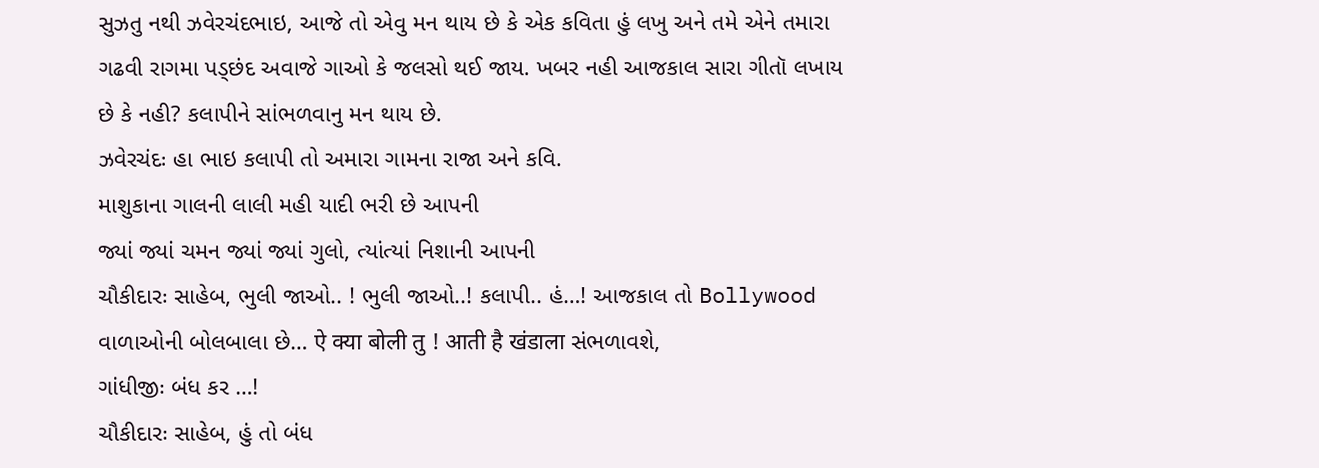સુઝતુ નથી ઝવેરચંદભાઇ, આજે તો એવુ મન થાય છે કે એક કવિતા હું લખુ અને તમે એને તમારા ગઢવી રાગમા પડ્છંદ અવાજે ગાઓ કે જલસો થઈ જાય. ખબર નહી આજકાલ સારા ગીતૉ લખાય છે કે નહી? કલાપીને સાંભળવાનુ મન થાય છે.
ઝવેરચંદઃ હા ભાઇ કલાપી તો અમારા ગામના રાજા અને કવિ.
માશુકાના ગાલની લાલી મહી યાદી ભરી છે આપની
જ્યાં જ્યાં ચમન જ્યાં જ્યાં ગુલો, ત્યાંત્યાં નિશાની આપની
ચૌકીદારઃ સાહેબ, ભુલી જાઓ.. ! ભુલી જાઓ..! કલાપી.. હં…! આજકાલ તો Bollywood વાળાઓની બોલબાલા છે… ऐ क्या बोली तु ! आती है खंडाला સંભળાવશે,
ગાંધીજીઃ બંધ કર …!
ચૌકીદારઃ સાહેબ, હું તો બંધ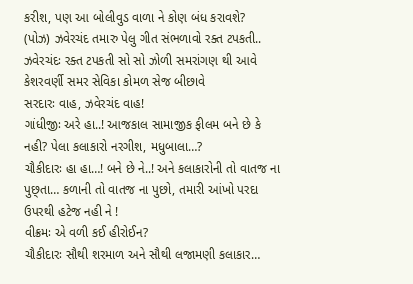કરીશ, પણ આ બોલીવુડ વાળા ને કોણ બંધ કરાવશે?
(પોઝ) ઝવેરચંદ તમારુ પેલુ ગીત સંભળાવો રક્ત ટપકતી..
ઝવેરચંદઃ રક્ત ટપકતી સો સો ઝોળી સમરાંગણ થી આવે
કેશરવર્ણી સમર સેવિકા કોમળ સેજ બીછાવે
સરદારઃ વાહ, ઝવેરચંદ વાહ!
ગાંધીજીઃ અરે હા..! આજકાલ સામાજીક ફીલમ બને છે કે નહી? પેલા કલાકારો નરગીશ, મધુબાલા…?
ચૌકીદારઃ હા હા…! બને છે ને..! અને કલાકારોની તો વાતજ ના પુછ્તા… કળાની તો વાતજ ના પુછો, તમારી આંખો પરદા ઉપરથી હટેજ નહી ને !
વીક્રમઃ એ વળી કઈ હીરોઈન?
ચૌકીદારઃ સૌથી શરમાળ અને સૌથી લજામણી કલાકાર…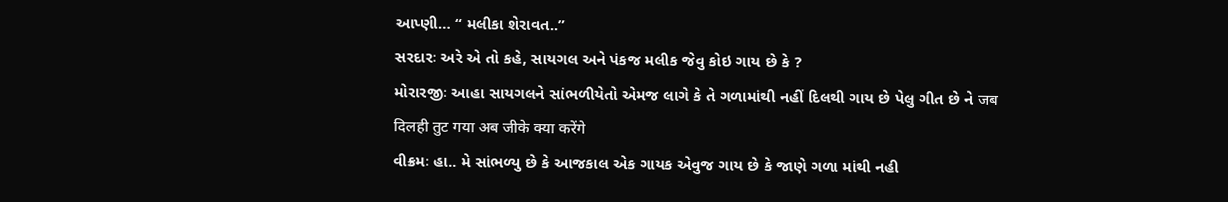આપ્ણી… “ મલીકા શેરાવત..”
સરદારઃ અરે એ તો કહે, સાયગલ અને પંકજ મલીક જેવુ કોઇ ગાય છે કે ?
મોરારજીઃ આહા સાયગલને સાંભળીયેતો એમજ લાગે કે તે ગળામાંથી નહીં દિલથી ગાય છે પેલુ ગીત છે ને जब दिलही तुट गया अब जीके क्या करेंगे
વીક્રમઃ હા.. મે સાંભળ્યુ છે કે આજકાલ એક ગાયક એવુજ ગાય છે કે જાણે ગળા માંથી નહી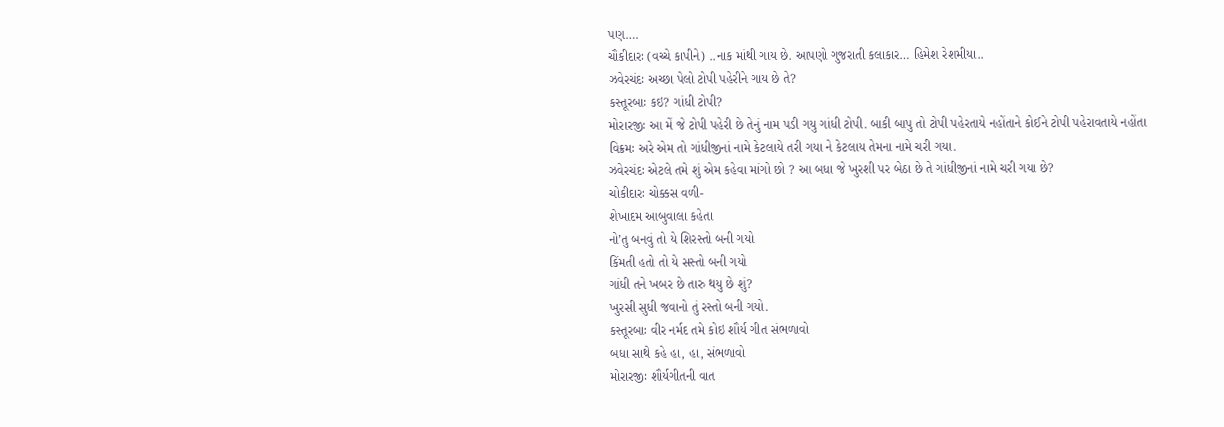પણ….
ચૌકીદારઃ (વચ્ચે કાપીને) ..નાક માંથી ગાય છે. આપણો ગુજરાતી કલાકાર… હિમેશ રેશમીયા..
ઝવેરચંદઃ અચ્છા પેલો ટોપી પહેરીને ગાય છે તે?
કસ્તૂરબાઃ કઇ? ગાંધી ટોપી?
મોરારજીઃ આ મેં જે ટોપી પહેરી છે તેનું નામ પડી ગયુ ગાંધી ટોપી. બાકી બાપુ તો ટોપી પહેરતાયે નહોંતાને કોઈને ટોપી પહેરાવતાયે નહોંતા
વિક્રમઃ અરે એમ તો ગાંધીજીનાં નામે કેટલાયે તરી ગયા ને કેટલાય તેમના નામે ચરી ગયા.
ઝવેરચંદઃ એટલે તમે શું એમ કહેવા માંગો છો ? આ બધા જે ખુરશી પર બેઠા છે તે ગાંધીજીનાં નામે ચરી ગયા છે?
ચોકીદારઃ ચોક્કસ વળી-
શેખાદમ આબુવાલા કહેતા
નો’તુ બનવું તો યે શિરસ્તો બની ગયો
કિંમતી હતો તો યે સસ્તો બની ગયો
ગાંધી તને ખબર છે તારુ થયુ છે શું?
ખુરસી સુધી જવાનો તું રસ્તો બની ગયો.
કસ્તૂરબાઃ વીર નર્મદ તમે કોઇ શૌર્ય ગીત સંભળાવો
બધા સાથે કહે હા, હા, સંભળાવો
મોરારજીઃ શૌર્યગીતની વાત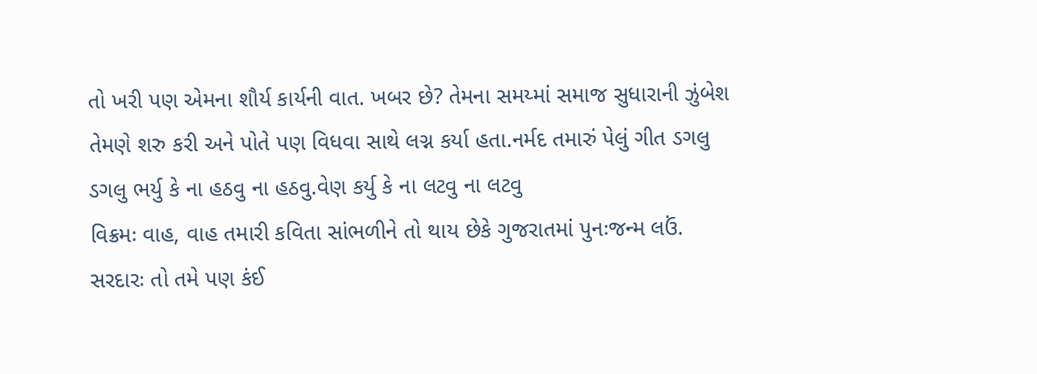તો ખરી પણ એમના શૌર્ય કાર્યની વાત. ખબર છે? તેમના સમય્માં સમાજ સુધારાની ઝુંબેશ તેમણે શરુ કરી અને પોતે પણ વિધવા સાથે લગ્ન કર્યા હતા.નર્મદ તમારું પેલું ગીત ડગલુ
ડગલુ ભર્યુ કે ના હઠવુ ના હઠવુ.વેણ કર્યુ કે ના લટવુ ના લટવુ
વિક્રમઃ વાહ, વાહ તમારી કવિતા સાંભળીને તો થાય છેકે ગુજરાતમાં પુનઃજન્મ લઉં.
સરદારઃ તો તમે પણ કંઈ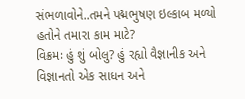સંભળાવોને..તમને પદ્મભુષણ ઇલ્કાબ મળ્યો હતોને તમારા કામ માટે?
વિક્રમઃ હું શું બોલુ? હું રહ્યો વૈજ્ઞાનીક અને વિજ્ઞાનતો એક સાધન અને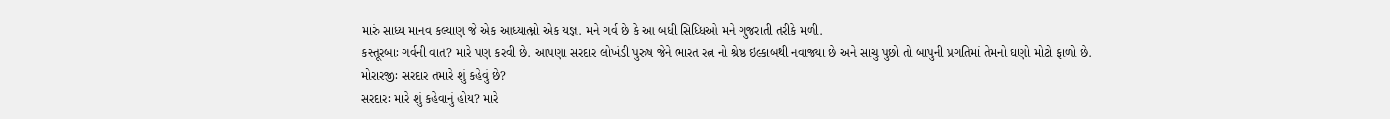મારું સાધ્ય માનવ કલ્યાણ જે એક આધ્યાત્મ્નો એક યજ્ઞ. મને ગર્વ છે કે આ બધી સિધ્ધિઓ મને ગુજરાતી તરીકે મળી.
કસ્તૂરબાઃ ગર્વની વાત? મારે પણ કરવી છે. આપણા સરદાર લોખંડી પુરુષ જેને ભારત રત્ન નો શ્રેષ્ઠ ઇલ્કાબથી નવાજ્યા છે અને સાચુ પુછો તો બાપુની પ્રગતિમાં તેમનો ઘણો મોટો ફાળો છે.
મોરારજીઃ સરદાર તમારે શું કહેવું છે?
સરદારઃ મારે શું કહેવાનું હોય? મારે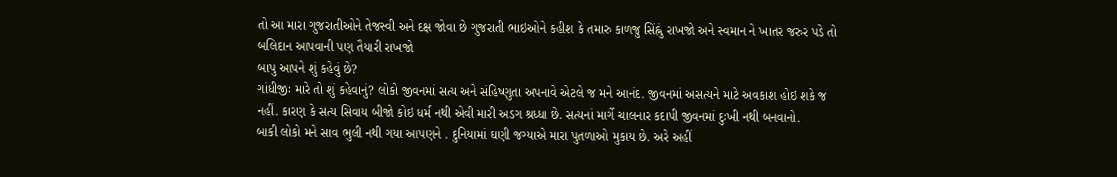તો આ મારા ગુજરાતીઓને તેજસ્વી અને દક્ષ જોવા છે ગુજરાતી ભાઇઓને કહીશ કે તમારુ કાળજુ સિંહ્નું રાખજો અને સ્વમાન ને ખાતર જરુર પડે તો બલિદાન આપવાની પણ તૈયારી રાખજો
બાપુ આપને શું કહેવું છે?
ગાંધીજીઃ મારે તો શું કહેવાનું? લોકો જીવનમાં સત્ય અને સંહિષ્ણુતા અપનાવે એટલે જ મને આનંદ. જીવનમાં અસત્યને માટે અવકાશ હોઇ શકે જ નહીં. કારણ કે સત્ય સિવાય બીજો કોઇ ધર્મ નથી એવી મારી અડગ શ્રધ્ધા છે. સત્યનાં માર્ગે ચાલનાર કદાપી જીવનમાં દુઃખી નથી બનવાનો.
બાકી લોકો મને સાવ ભુલી નથી ગયા આપણને . દુનિયામાં ઘણી જગ્યાએ મારા પુતળાઓ મુકાય છે. અરે અહીં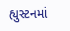હ્યુસ્ટનમાં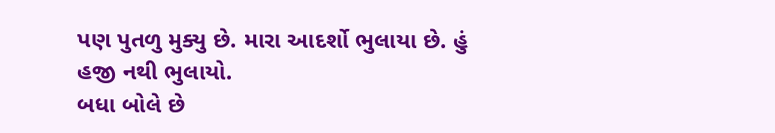પણ પુતળુ મુક્યુ છે. મારા આદર્શો ભુલાયા છે. હું હજી નથી ભુલાયો.
બધા બોલે છે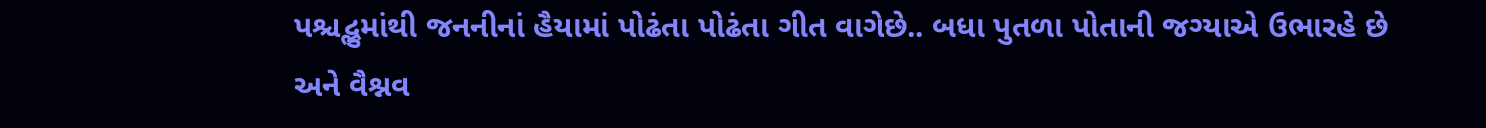પશ્ચદ્ભુમાંથી જનનીનાં હૈયામાં પોઢંતા પોઢંતા ગીત વાગેછે.. બધા પુતળા પોતાની જગ્યાએ ઉભારહે છે અને વૈશ્નવ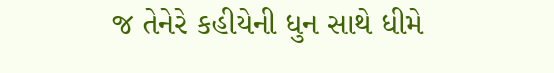જ તેનેરે કહીયેની ધુન સાથે ધીમે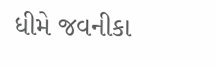ધીમે જવનીકા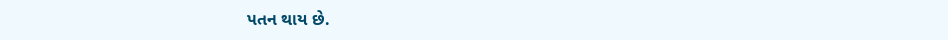પતન થાય છે.